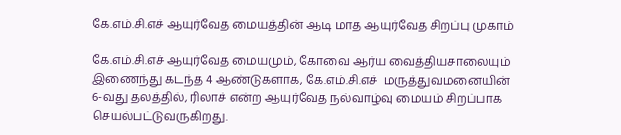கே.எம்.சி.எச் ஆயுர்வேத மையத்தின் ஆடி மாத ஆயுர்வேத சிறப்பு முகாம்

கே.எம்.சி.எச் ஆயுர்வேத மையமும், கோவை ஆர்ய வைத்தியசாலையும் இணைந்து கடந்த 4 ஆண்டுகளாக, கே.எம்.சி.எச்  மருத்துவமனையின் 6-வது தலத்தில், ரிலாச் என்ற ஆயுர்வேத நல்வாழ்வு மையம் சிறப்பாக செயல்பட்டுவருகிறது.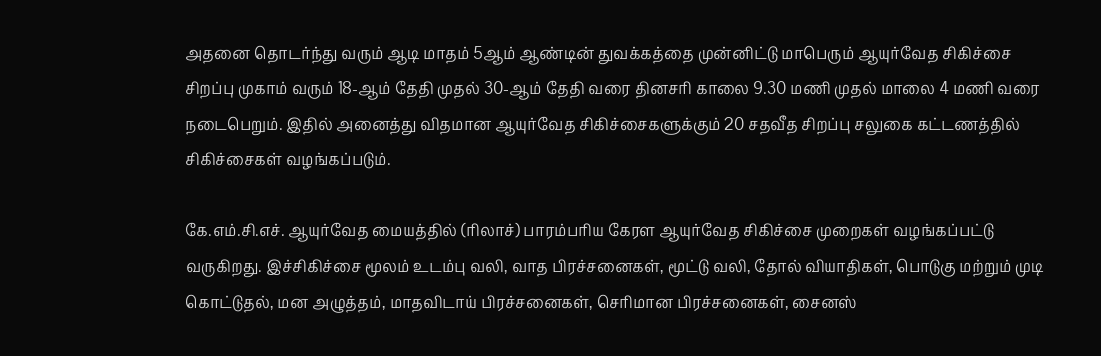அதனை தொடர்ந்து வரும் ஆடி மாதம் 5ஆம் ஆண்டின் துவக்கத்தை முன்னிட்டு மாபெரும் ஆயுர்வேத சிகிச்சை சிறப்பு முகாம் வரும் 18-ஆம் தேதி முதல் 30-ஆம் தேதி வரை தினசரி காலை 9.30 மணி முதல் மாலை 4 மணி வரை நடைபெறும். இதில் அனைத்து விதமான ஆயுர்வேத சிகிச்சைகளுக்கும் 20 சதவீத சிறப்பு சலுகை கட்டணத்தில் சிகிச்சைகள் வழங்கப்படும்.

கே.எம்.சி.எச். ஆயுர்வேத மையத்தில் (ரிலாச்) பாரம்பரிய கேரள ஆயுர்வேத சிகிச்சை முறைகள் வழங்கப்பட்டு வருகிறது. இச்சிகிச்சை மூலம் உடம்பு வலி, வாத பிரச்சனைகள், மூட்டு வலி, தோல் வியாதிகள், பொடுகு மற்றும் முடி கொட்டுதல், மன அழுத்தம், மாதவிடாய் பிரச்சனைகள், செரிமான பிரச்சனைகள், சைனஸ்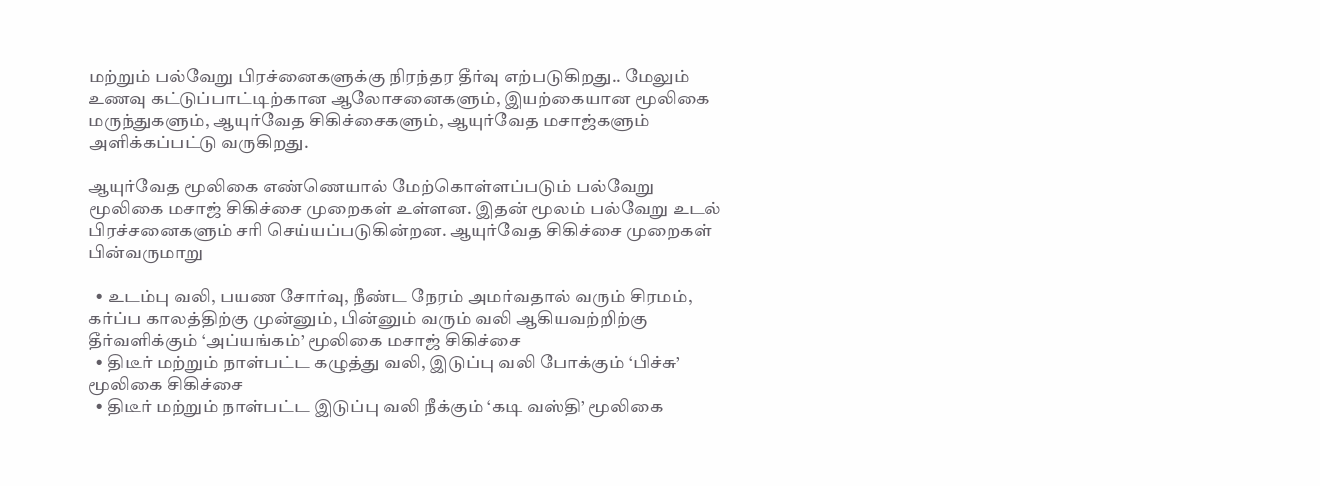மற்றும் பல்வேறு பிரச்னைகளுக்கு நிரந்தர தீர்வு எற்படுகிறது.. மேலும் உணவு கட்டுப்பாட்டிற்கான ஆலோசனைகளும், இயற்கையான மூலிகை மருந்துகளும், ஆயுர்வேத சிகிச்சைகளும், ஆயுர்வேத மசாஜ்களும் அளிக்கப்பட்டு வருகிறது.

ஆயுர்வேத மூலிகை எண்ணெயால் மேற்கொள்ளப்படும் பல்வேறு மூலிகை மசாஜ் சிகிச்சை முறைகள் உள்ளன. இதன் மூலம் பல்வேறு உடல் பிரச்சனைகளும் சரி செய்யப்படுகின்றன. ஆயுர்வேத சிகிச்சை முறைகள் பின்வருமாறு

  • உடம்பு வலி, பயண சோர்வு, நீண்ட நேரம் அமர்வதால் வரும் சிரமம், கர்ப்ப காலத்திற்கு முன்னும், பின்னும் வரும் வலி ஆகியவற்றிற்கு தீர்வளிக்கும் ‘அப்யங்கம்’ மூலிகை மசாஜ் சிகிச்சை
  • திடீர் மற்றும் நாள்பட்ட கழுத்து வலி, இடுப்பு வலி போக்கும் ‘பிச்சு’ மூலிகை சிகிச்சை
  • திடீர் மற்றும் நாள்பட்ட இடுப்பு வலி நீக்கும் ‘கடி வஸ்தி’ மூலிகை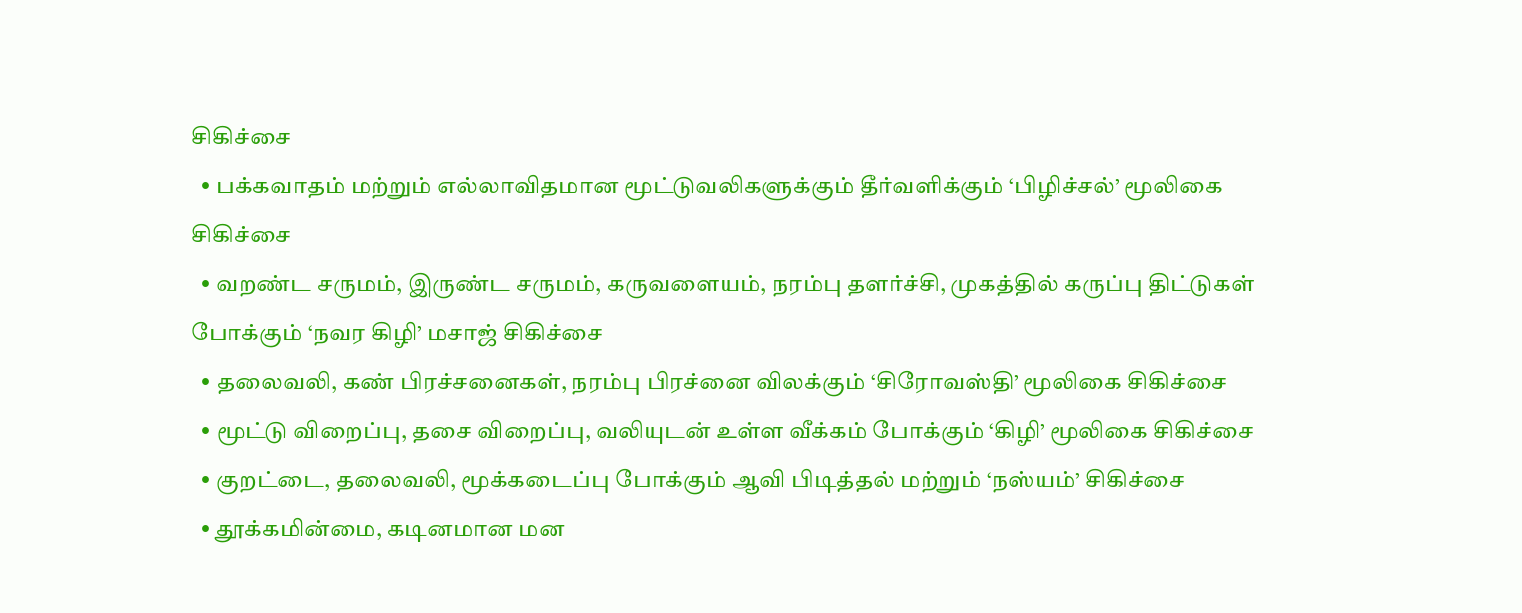சிகிச்சை
  • பக்கவாதம் மற்றும் எல்லாவிதமான மூட்டுவலிகளுக்கும் தீர்வளிக்கும் ‘பிழிச்சல்’ மூலிகை சிகிச்சை
  • வறண்ட சருமம், இருண்ட சருமம், கருவளையம், நரம்பு தளர்ச்சி, முகத்தில் கருப்பு திட்டுகள் போக்கும் ‘நவர கிழி’ மசாஜ் சிகிச்சை
  • தலைவலி, கண் பிரச்சனைகள், நரம்பு பிரச்னை விலக்கும் ‘சிரோவஸ்தி’ மூலிகை சிகிச்சை
  • மூட்டு விறைப்பு, தசை விறைப்பு, வலியுடன் உள்ள வீக்கம் போக்கும் ‘கிழி’ மூலிகை சிகிச்சை
  • குறட்டை, தலைவலி, மூக்கடைப்பு போக்கும் ஆவி பிடித்தல் மற்றும் ‘நஸ்யம்’ சிகிச்சை
  • தூக்கமின்மை, கடினமான மன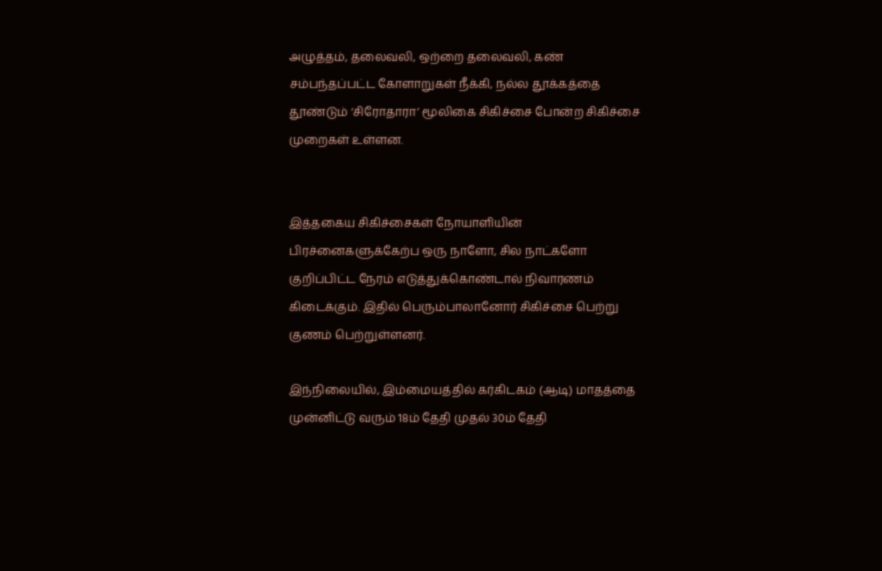அழுத்தம், தலைவலி, ஒற்றை தலைவலி, கண் சம்பந்தப்பட்ட கோளாறுகள் நீக்கி, நல்ல தூக்கத்தை தூண்டும் ‘சிரோதாரா’ மூலிகை சிகிச்சை போன்ற சிகிச்சை முறைகள் உள்ளன.


இத்தகைய சிகிச்சைகள் நோயாளியின் பிரச்னைகளுக்கேற்ப ஒரு நாளோ, சில நாட்களோ குறிப்பிட்ட நேரம் எடுத்துக்கொண்டால் நிவாரணம் கிடைக்கும். இதில் பெரும்பாலானோர் சிகிச்சை பெற்று குணம் பெற்றுள்ளனர்.

இந்நிலையில், இம்மையத்தில் கர்கிடகம் (ஆடி) மாதத்தை முன்னிட்டு வரும் 18ம் தேதி முதல் 30ம் தேதி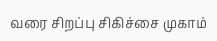வரை சிறப்பு சிகிச்சை முகாம்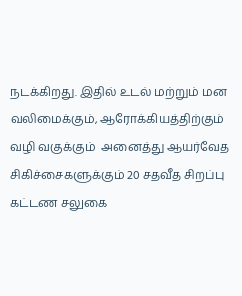நடக்கிறது. இதில் உடல் மற்றும் மன வலிமைக்கும், ஆரோக்கியத்திற்கும் வழி வகுக்கும்  அனைத்து ஆயர்வேத சிகிச்சைகளுக்கும் 20 சதவீத சிறப்பு கட்டண சலுகை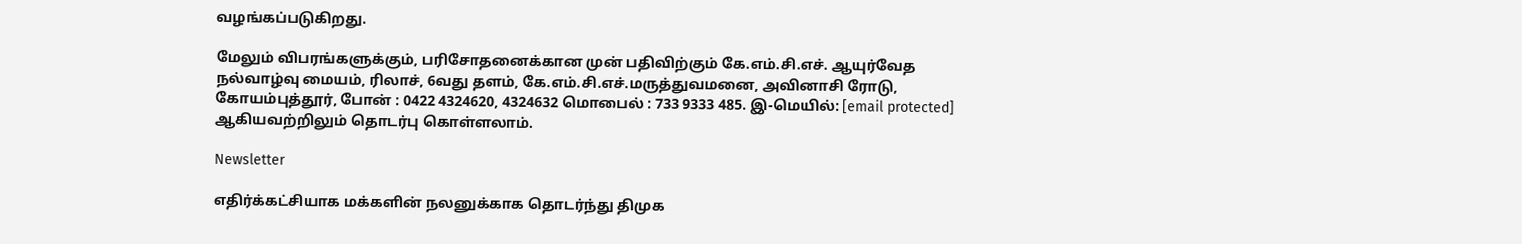வழங்கப்படுகிறது.

மேலும் விபரங்களுக்கும், பரிசோதனைக்கான முன் பதிவிற்கும் கே.எம்.சி.எச். ஆயுர்வேத நல்வாழ்வு மையம், ரிலாச், 6வது தளம், கே.எம்.சி.எச்.மருத்துவமனை, அவினாசி ரோடு, கோயம்புத்தூர், போன் : 0422 4324620, 4324632 மொபைல் : 733 9333 485. இ-மெயில்: [email protected] ஆகியவற்றிலும் தொடர்பு கொள்ளலாம்.

Newsletter

எதிர்க்கட்சியாக மக்களின் நலனுக்காக தொடர்ந்து திமுக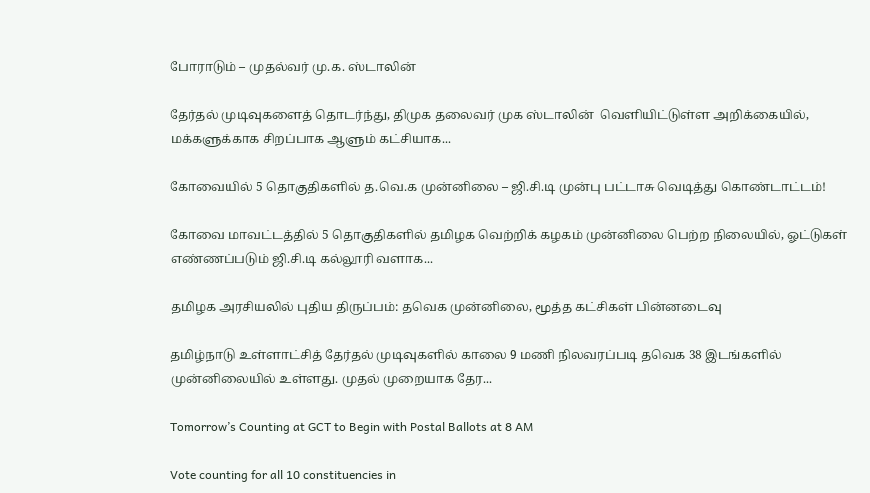போராடும் – முதல்வர் மு.க. ஸ்டாலின்

தேர்தல் முடிவுகளைத் தொடர்ந்து, திமுக தலைவர் முக ஸ்டாலின்  வெளியிட்டுள்ள அறிக்கையில், மக்களுக்காக சிறப்பாக ஆளும் கட்சியாக...

கோவையில் 5 தொகுதிகளில் த.வெ.க முன்னிலை – ஜி.சி.டி முன்பு பட்டாசு வெடித்து கொண்டாட்டம்!

கோவை மாவட்டத்தில் 5 தொகுதிகளில் தமிழக வெற்றிக் கழகம் முன்னிலை பெற்ற நிலையில், ஓட்டுகள் எண்ணப்படும் ஜி.சி.டி கல்லூரி வளாக...

தமிழக அரசியலில் புதிய திருப்பம்: தவெக முன்னிலை, மூத்த கட்சிகள் பின்னடைவு

தமிழ்நாடு உள்ளாட்சித் தேர்தல் முடிவுகளில் காலை 9 மணி நிலவரப்படி தவெக 38 இடங்களில் முன்னிலையில் உள்ளது. முதல் முறையாக தேர...

Tomorrow’s Counting at GCT to Begin with Postal Ballots at 8 AM

Vote counting for all 10 constituencies in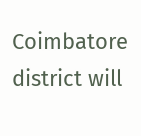Coimbatore district will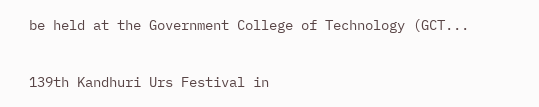be held at the Government College of Technology (GCT...

139th Kandhuri Urs Festival in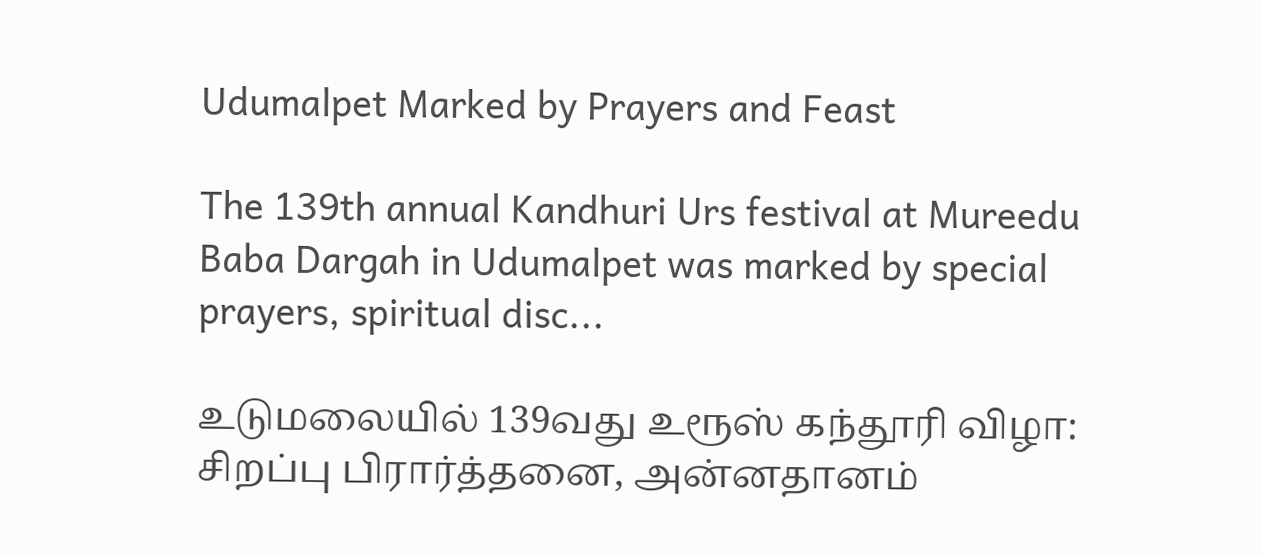Udumalpet Marked by Prayers and Feast

The 139th annual Kandhuri Urs festival at Mureedu Baba Dargah in Udumalpet was marked by special prayers, spiritual disc...

உடுமலையில் 139வது உரூஸ் கந்தூரி விழா: சிறப்பு பிரார்த்தனை, அன்னதானம்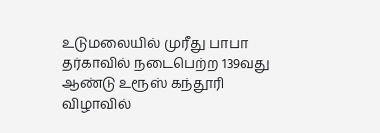உடுமலையில் முரீது பாபா தர்காவில் நடைபெற்ற 139வது ஆண்டு உரூஸ் கந்தூரி விழாவில்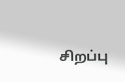சிறப்பு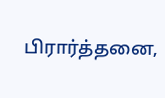பிரார்த்தனை,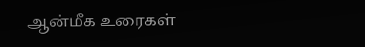ஆன்மீக உரைகள்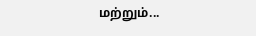மற்றும்...